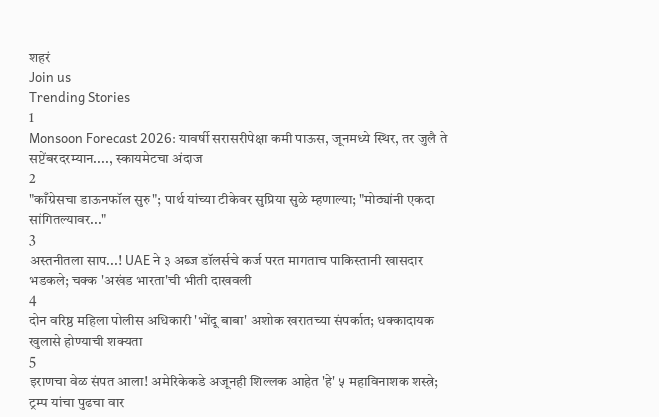शहरं
Join us
Trending Stories
1
Monsoon Forecast 2026: यावर्षी सरासरीपेक्षा कमी पाऊस, जूनमध्ये स्थिर, तर जुलै ते सप्टेंबरदरम्यान...., स्कायमेटचा अंदाज
2
"काँग्रेसचा डाऊनफॉल सुरु"; पार्थ यांच्या टीकेवर सुप्रिया सुळे म्हणाल्या; "मोठ्यांनी एकदा सांगितल्यावर..."
3
अस्तनीतला साप...! UAE ने ३ अब्ज डॉलर्सचे कर्ज परत मागताच पाकिस्तानी खासदार भडकले; चक्क 'अखंड भारता'ची भीती दाखवली
4
दोन वरिष्ठ महिला पोलीस अधिकारी 'भोंदू बाबा' अशोक खरातच्या संपर्कात; धक्कादायक खुलासे होण्याची शक्यता
5
इराणचा वेळ संपत आला! अमेरिकेकडे अजूनही शिल्लक आहेत 'हे' ५ महाविनाशक शस्त्रे; ट्रम्प यांचा पुढचा वार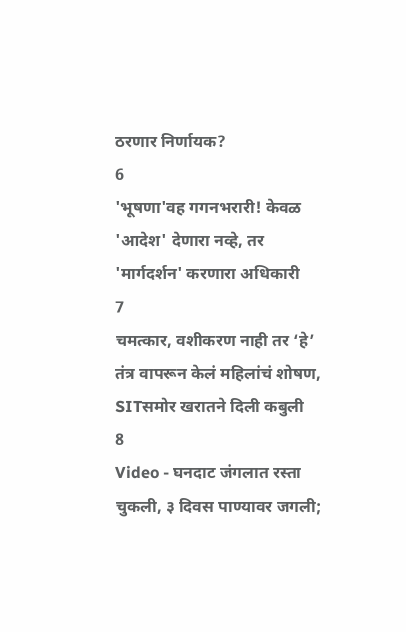ठरणार निर्णायक?
6
'भूषणा'वह गगनभरारी! केवळ 'आदेश' देणारा नव्हे, तर 'मार्गदर्शन' करणारा अधिकारी
7
चमत्कार, वशीकरण नाही तर ‘हे’ तंत्र वापरून केलं महिलांचं शोषण, SITसमोर खरातने दिली कबुली
8
Video - घनदाट जंगलात रस्ता चुकली, ३ दिवस पाण्यावर जगली;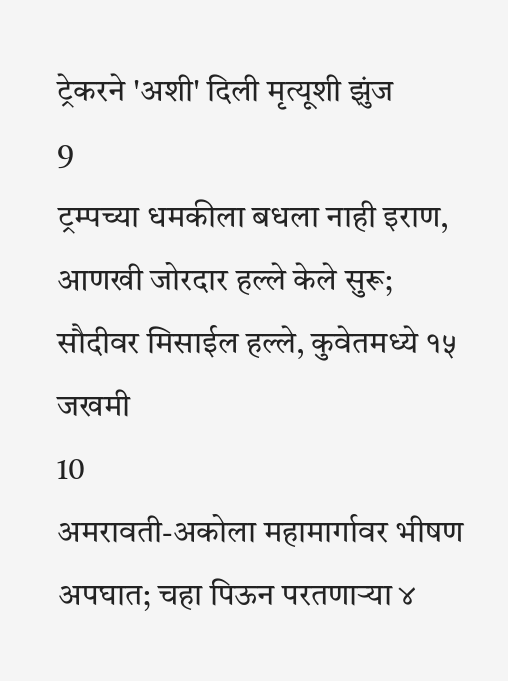ट्रेकरने 'अशी' दिली मृत्यूशी झुंज
9
ट्रम्पच्या धमकीला बधला नाही इराण, आणखी जोरदार हल्ले केले सुरू; सौदीवर मिसाईल हल्ले, कुवेतमध्ये १५ जखमी
10
अमरावती-अकोला महामार्गावर भीषण अपघात; चहा पिऊन परतणाऱ्या ४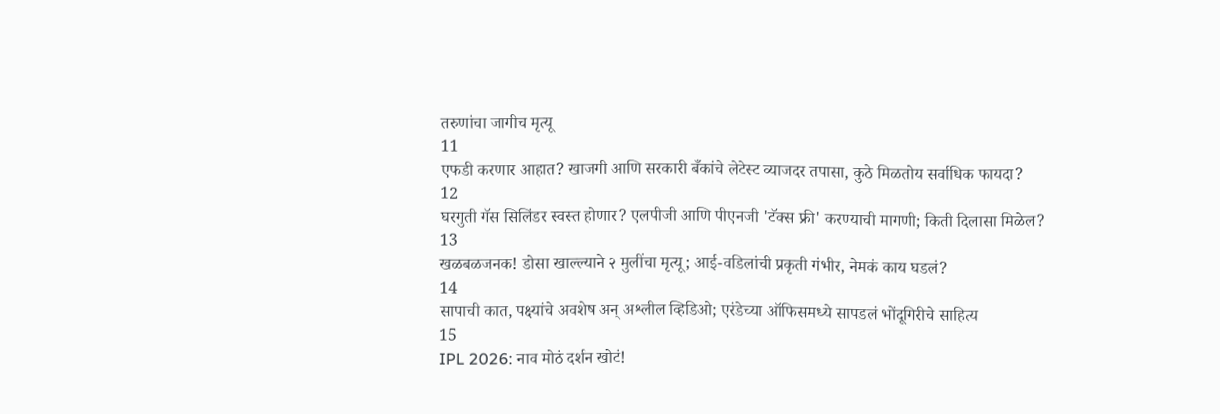तरुणांचा जागीच मृत्यू
11
एफडी करणार आहात? खाजगी आणि सरकारी बँकांचे लेटेस्ट व्याजदर तपासा, कुठे मिळतोय सर्वाधिक फायदा?
12
घरगुती गॅस सिलिंडर स्वस्त होणार? एलपीजी आणि पीएनजी 'टॅक्स फ्री' करण्याची मागणी; किती दिलासा मिळेल?
13
खळबळजनक! डोसा खाल्ल्याने २ मुलींचा मृत्यू; आई-वडिलांची प्रकृती गंभीर, नेमकं काय घडलं?
14
सापाची कात, पक्ष्यांचे अवशेष अन् अश्लील व्हिडिओ; एरंडेच्या ऑफिसमध्ये सापडलं भोंदूगिरीचे साहित्य
15
IPL 2026: नाव मोठं दर्शन खोटं!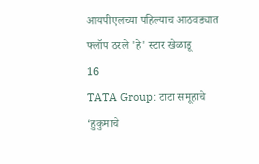आयपीएलच्या पहिल्याच आठवड्यात फ्लॉप ठरले 'हे' स्टार खेळाडू
16
TATA Group: टाटा समूहाचे ‘हुकुमाचे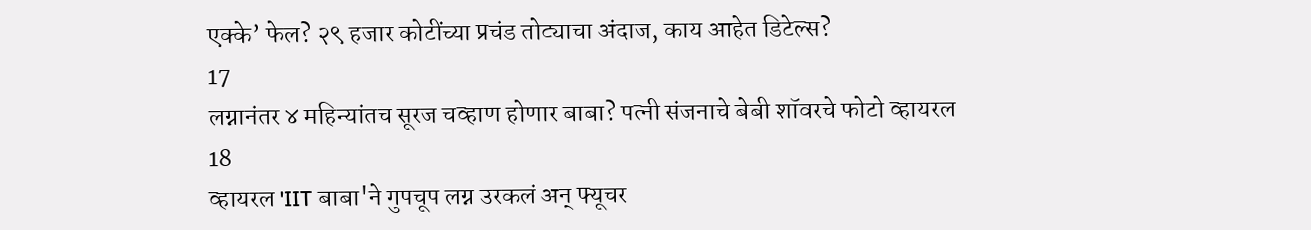एक्के’ फेल? २९ हजार कोटींच्या प्रचंड तोट्याचा अंदाज, काय आहेत डिटेल्स?
17
लग्नानंतर ४ महिन्यांतच सूरज चव्हाण होणार बाबा? पत्नी संजनाचे बेबी शॉवरचे फोटो व्हायरल
18
व्हायरल 'IIT बाबा'ने गुपचूप लग्न उरकलं अन् फ्यूचर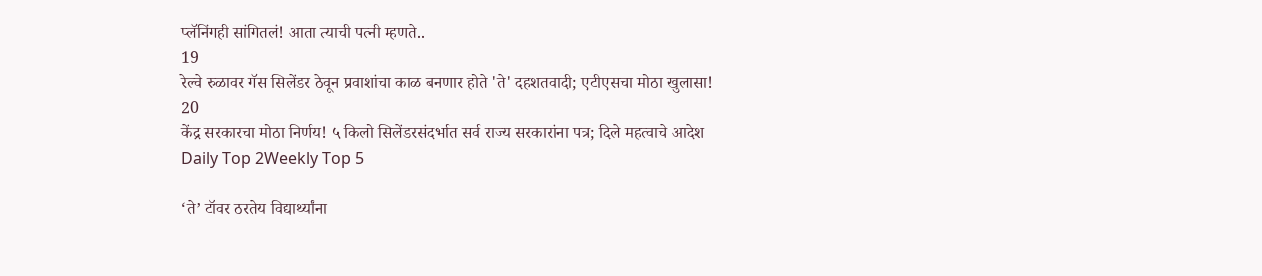प्लॅनिंगही सांगितलं! आता त्याची पत्नी म्हणते..
19
रेल्वे रुळावर गॅस सिलेंडर ठेवून प्रवाशांचा काळ बनणार होते 'ते' दहशतवादी; एटीएसचा मोठा खुलासा!
20
केंद्र सरकारचा मोठा निर्णय! ५ किलो सिलेंडरसंदर्भात सर्व राज्य सरकारांना पत्र; दिले महत्वाचे आदेश
Daily Top 2Weekly Top 5

‘ते’ टॉवर ठरतेय विद्यार्थ्यांना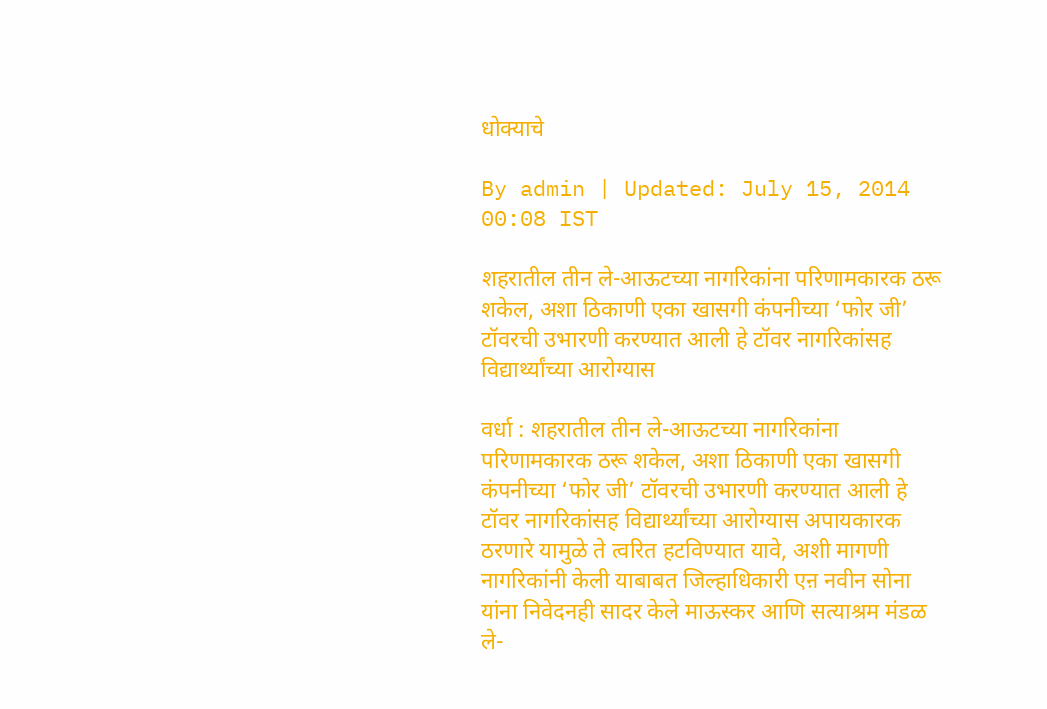धोक्याचे

By admin | Updated: July 15, 2014 00:08 IST

शहरातील तीन ले-आऊटच्या नागरिकांना परिणामकारक ठरू शकेल, अशा ठिकाणी एका खासगी कंपनीच्या ‘फोर जी’ टॉवरची उभारणी करण्यात आली हे टॉवर नागरिकांसह विद्यार्थ्यांच्या आरोग्यास

वर्धा : शहरातील तीन ले-आऊटच्या नागरिकांना परिणामकारक ठरू शकेल, अशा ठिकाणी एका खासगी कंपनीच्या ‘फोर जी’ टॉवरची उभारणी करण्यात आली हे टॉवर नागरिकांसह विद्यार्थ्यांच्या आरोग्यास अपायकारक ठरणारे यामुळे ते त्वरित हटविण्यात यावे, अशी मागणी नागरिकांनी केली याबाबत जिल्हाधिकारी एऩ नवीन सोना यांना निवेदनही सादर केले माऊस्कर आणि सत्याश्रम मंडळ ले-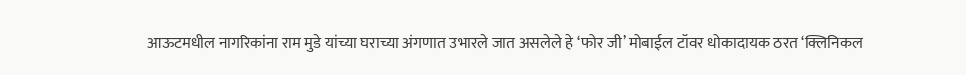आऊटमधील नागरिकांना राम मुडे यांच्या घराच्या अंगणात उभारले जात असलेले हे ‘फोर जी’ मोबाईल टॉवर धोकादायक ठरत ‘क्लिनिकल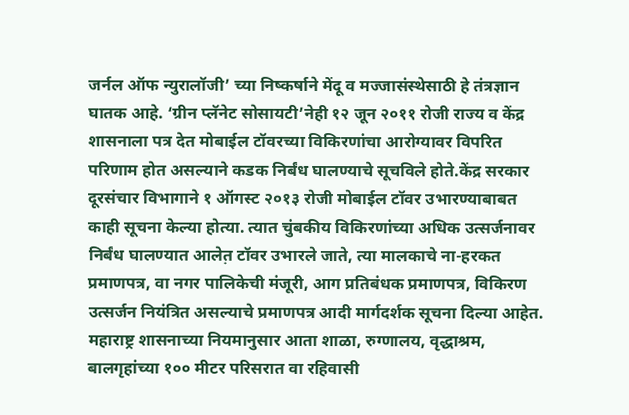जर्नल ऑफ न्युरालॉजी’ च्या निष्कर्षाने मेंदू व मज्जासंस्थेसाठी हे तंत्रज्ञान घातक आहे. ‘ग्रीन प्लॅनेट सोसायटी’नेही १२ जून २०११ रोजी राज्य व केंद्र शासनाला पत्र देत मोबाईल टॉवरच्या विकिरणांचा आरोग्यावर विपरित परिणाम होत असल्याने कडक निर्बंध घालण्याचे सूचविले होते.केंद्र सरकार दूरसंचार विभागाने १ ऑगस्ट २०१३ रोजी मोबाईल टॉवर उभारण्याबाबत काही सूचना केल्या होत्या. त्यात चुंबकीय विकिरणांच्या अधिक उत्सर्जनावर निर्बंध घालण्यात आलेत़ टॉवर उभारले जाते, त्या मालकाचे ना-हरकत प्रमाणपत्र, वा नगर पालिकेची मंजूरी, आग प्रतिबंधक प्रमाणपत्र, विकिरण उत्सर्जन नियंत्रित असल्याचे प्रमाणपत्र आदी मार्गदर्शक सूचना दिल्या आहेत. महाराष्ट्र शासनाच्या नियमानुसार आता शाळा, रुग्णालय, वृद्धाश्रम, बालगृहांच्या १०० मीटर परिसरात वा रहिवासी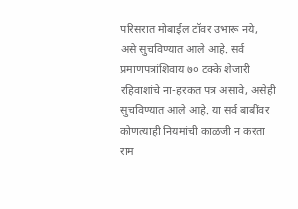परिसरात मोबाईल टॉवर उभारू नये, असे सुचविण्यात आले आहे. सर्व प्रमाणपत्रांशिवाय ७० टक्के शेजारी रहिवाशांचे ना-हरकत पत्र असावे, असेही सुचविण्यात आले आहे. या सर्व बाबींवर कोणत्याही नियमांची काळजी न करता राम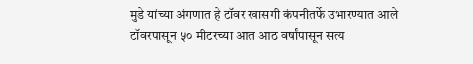मुडे यांच्या अंगणात हे टॉवर खासगी कंपनीतर्फे उभारण्यात आले टॉवरपासून ५० मीटरच्या आत आठ वर्षांपासून सत्य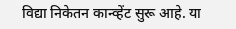विद्या निकेतन कान्व्हेंट सुरू आहे. या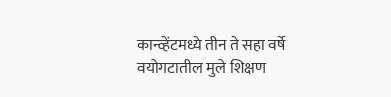कान्व्हेंटमध्ये तीन ते सहा वर्षे वयोगटातील मुले शिक्षण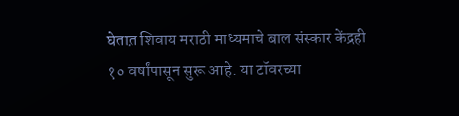घेतात़ शिवाय मराठी माध्यमाचे बाल संस्कार केंद्रही १० वर्षांपासून सुरू आहे. या टॉवरच्या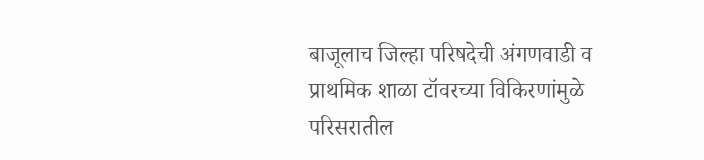बाजूलाच जिल्हा परिषदेची अंगणवाडी व प्राथमिक शाळा टॉवरच्या विकिरणांमुळे परिसरातील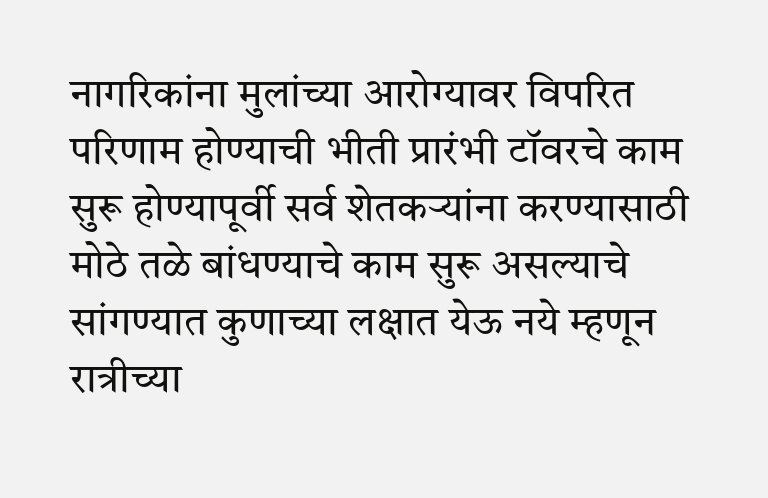नागरिकांना मुलांच्या आरोग्यावर विपरित परिणाम होण्याची भीती प्रारंभी टॉवरचे काम सुरू होण्यापूर्वी सर्व शेतकऱ्यांना करण्यासाठी मोठे तळे बांधण्याचे काम सुरू असल्याचे सांगण्यात कुणाच्या लक्षात येऊ नये म्हणून रात्रीच्या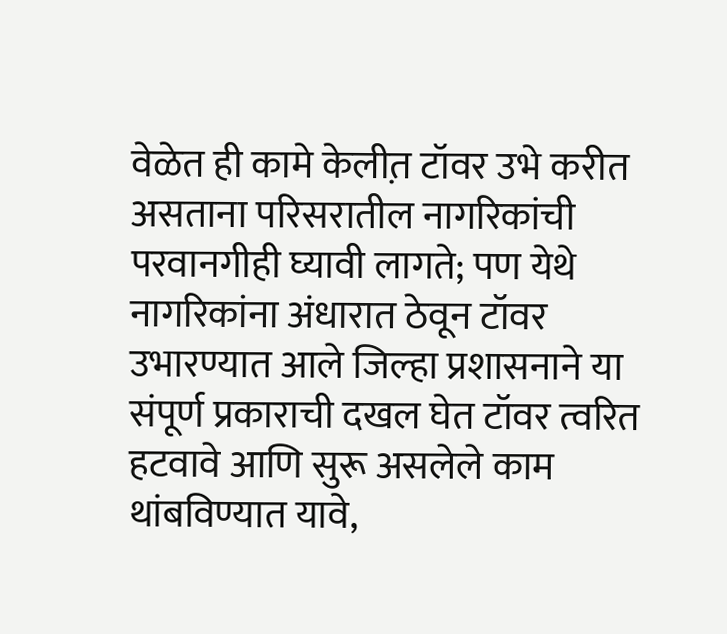वेळेत ही कामे केलीत़ टॉवर उभे करीत असताना परिसरातील नागरिकांची परवानगीही घ्यावी लागते; पण येथे नागरिकांना अंधारात ठेवून टॉवर उभारण्यात आले जिल्हा प्रशासनाने या संपूर्ण प्रकाराची दखल घेत टॉवर त्वरित हटवावे आणि सुरू असलेले काम थांबविण्यात यावे,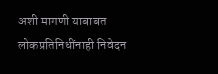अशी मागणी याबाबत लोकप्रतिनिधींनाही निवेदन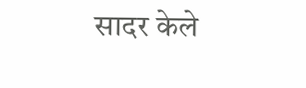सादर केले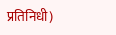प्रतिनिधी)